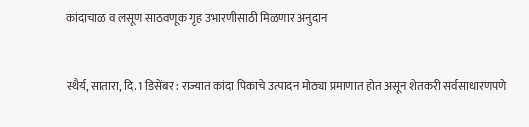कांदाचाळ व लसूण साठवणूक गृह उभारणीसाठी मिळणार अनुदान


स्थैर्य, सातारा, दि. 1 डिसेंबर : राज्यात कांदा पिकाचे उत्पादन मोठ्या प्रमाणात होत असून शेतकरी सर्वसाधारणपणे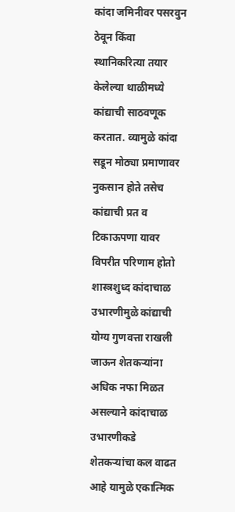कांदा जमिनीवर पसरवुन ठेवून किंवा स्थानिकरित्या तयार केलेल्या थाळीमध्ये कांद्याची साठवणूक करतात. व्यामुळे कांदा सडून मोठ्या प्रमाणावर नुकसान होते तसेच कांद्याची प्रत व टिकाऊपणा यावर विपरीत परिणाम होतो शास्त्रशुध्द कांदाचाळ उभारणीमुळे कांद्याची योग्य गुणवत्ता राखली जाऊन शेतकर्‍यांना अधिक नफा मिळत असल्याने कांदाचाळ उभारणीकडे शेतकर्‍यांचा कल वाढत आहे यामुळे एकात्मिक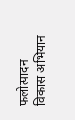फलोत्पादन विकास अभियान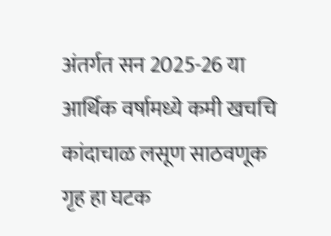अंतर्गत सन 2025-26 या आर्थिक वर्षामध्ये कमी खचचि कांदाचाळ लसूण साठवणूक गृह हा घटक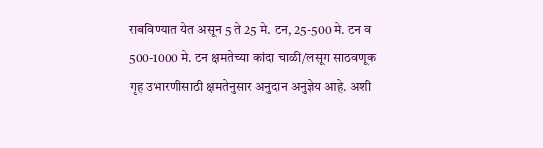राबविण्यात येत असून 5 ते 25 मे. टन, 25-500 मे. टन व 500-1000 मे. टन क्षमतेच्या कांदा चाळी/लसूग साठवणूक गृह उभारणीसाठी क्षमतेनुसार अनुदान अनुज्ञेय आहे. अशी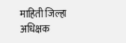माहिती जिल्हा अधिक्षक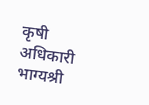कृषी अधिकारी भाग्यश्री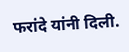फरांदे यांनी दिली.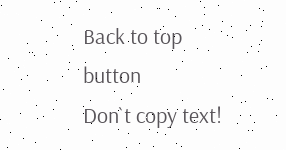Back to top button
Don`t copy text!